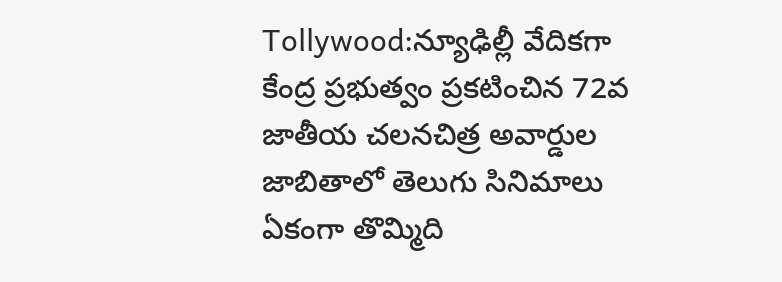Tollywood:న్యూఢిల్లీ వేదికగా కేంద్ర ప్రభుత్వం ప్రకటించిన 72వ జాతీయ చలనచిత్ర అవార్డుల జాబితాలో తెలుగు సినిమాలు ఏకంగా తొమ్మిది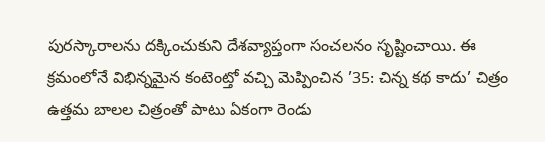పురస్కారాలను దక్కించుకుని దేశవ్యాప్తంగా సంచలనం సృష్టించాయి. ఈ క్రమంలోనే విభిన్నమైన కంటెంట్తో వచ్చి మెప్పించిన ’35: చిన్న కథ కాదు’ చిత్రం ఉత్తమ బాలల చిత్రంతో పాటు ఏకంగా రెండు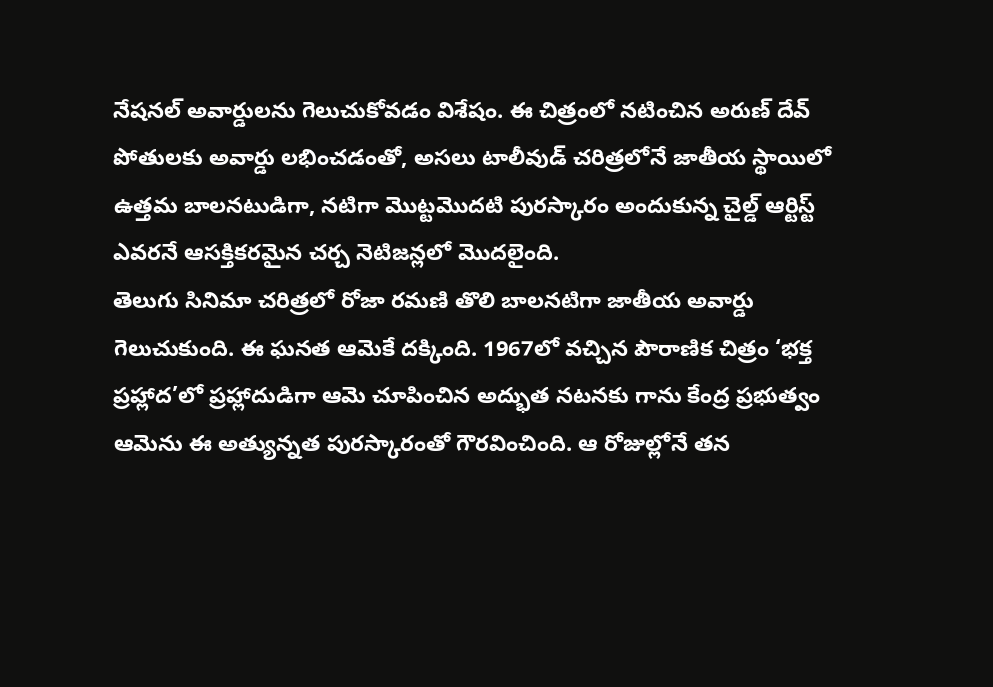నేషనల్ అవార్డులను గెలుచుకోవడం విశేషం. ఈ చిత్రంలో నటించిన అరుణ్ దేవ్ పోతులకు అవార్డు లభించడంతో, అసలు టాలీవుడ్ చరిత్రలోనే జాతీయ స్థాయిలో ఉత్తమ బాలనటుడిగా, నటిగా మొట్టమొదటి పురస్కారం అందుకున్న చైల్డ్ ఆర్టిస్ట్ ఎవరనే ఆసక్తికరమైన చర్చ నెటిజన్లలో మొదలైంది.
తెలుగు సినిమా చరిత్రలో రోజా రమణి తొలి బాలనటిగా జాతీయ అవార్డు గెలుచుకుంది. ఈ ఘనత ఆమెకే దక్కింది. 1967లో వచ్చిన పౌరాణిక చిత్రం ‘భక్త ప్రహ్లాద’లో ప్రహ్లాదుడిగా ఆమె చూపించిన అద్భుత నటనకు గాను కేంద్ర ప్రభుత్వం ఆమెను ఈ అత్యున్నత పురస్కారంతో గౌరవించింది. ఆ రోజుల్లోనే తన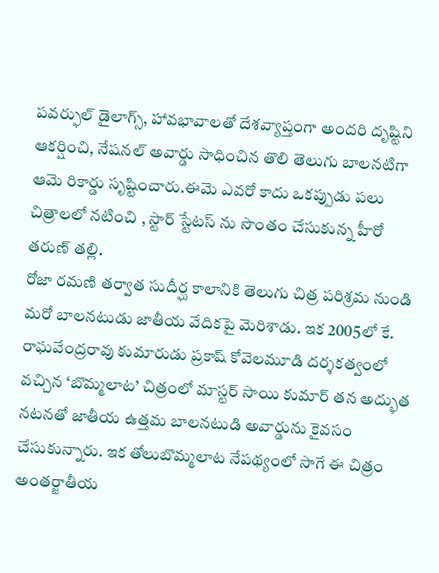పవర్ఫుల్ డైలాగ్స్, హావభావాలతో దేశవ్యాప్తంగా అందరి దృష్టిని ఆకర్షించి, నేషనల్ అవార్డు సాధించిన తొలి తెలుగు బాలనటిగా ఆమె రికార్డు సృష్టించారు.ఈమె ఎవరో కాదు ఒకప్పుడు పలు చిత్రాలలో నటించి , స్టార్ స్టేటస్ ను సొంతం చేసుకున్న హీరో తరుణ్ తల్లి.
రోజా రమణి తర్వాత సుదీర్ఘ కాలానికి తెలుగు చిత్ర పరిశ్రమ నుండి మరో బాలనటుడు జాతీయ వేదికపై మెరిశాడు. ఇక 2005లో కే. రాఘవేంద్రరావు కుమారుడు ప్రకాష్ కోవెలమూడి దర్శకత్వంలో వచ్చిన ‘బొమ్మలాట’ చిత్రంలో మాస్టర్ సాయి కుమార్ తన అద్భుత నటనతో జాతీయ ఉత్తమ బాలనటుడి అవార్డును కైవసం చేసుకున్నారు. ఇక తోలుబొమ్మలాట నేపథ్యంలో సాగే ఈ చిత్రం అంతర్జాతీయ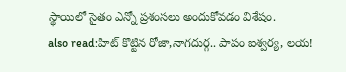స్థాయిలో సైతం ఎన్నో ప్రశంసలు అందుకోవడం విశేషం.
also read:హిట్ కొట్టిన రోజా,నాగదుర్గ.. పాపం ఐశ్వర్య, లయ!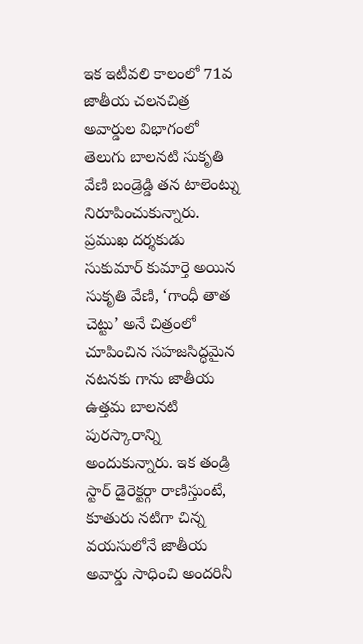ఇక ఇటీవలి కాలంలో 71వ జాతీయ చలనచిత్ర అవార్డుల విభాగంలో తెలుగు బాలనటి సుకృతి వేణి బండ్రెడ్డి తన టాలెంట్ను నిరూపించుకున్నారు. ప్రముఖ దర్శకుడు సుకుమార్ కుమార్తె అయిన సుకృతి వేణి, ‘గాంధీ తాత చెట్టు’ అనే చిత్రంలో చూపించిన సహజసిద్ధమైన నటనకు గాను జాతీయ ఉత్తమ బాలనటి పురస్కారాన్ని అందుకున్నారు. ఇక తండ్రి స్టార్ డైరెక్టర్గా రాణిస్తుంటే, కూతురు నటిగా చిన్న వయసులోనే జాతీయ అవార్డు సాధించి అందరినీ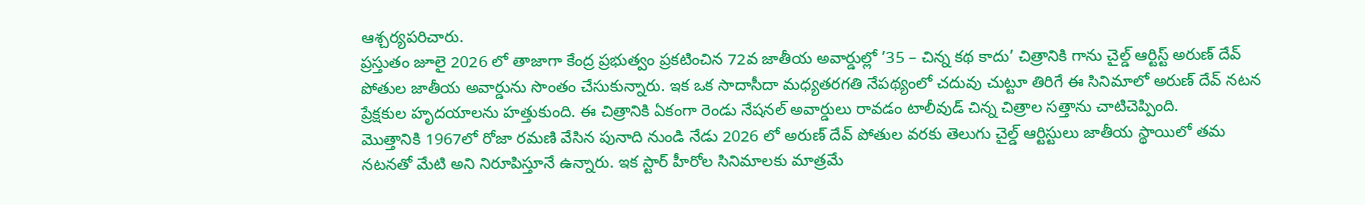ఆశ్చర్యపరిచారు.
ప్రస్తుతం జూలై 2026 లో తాజాగా కేంద్ర ప్రభుత్వం ప్రకటించిన 72వ జాతీయ అవార్డుల్లో ’35 – చిన్న కథ కాదు’ చిత్రానికి గాను చైల్డ్ ఆర్టిస్ట్ అరుణ్ దేవ్ పోతుల జాతీయ అవార్డును సొంతం చేసుకున్నారు. ఇక ఒక సాదాసీదా మధ్యతరగతి నేపథ్యంలో చదువు చుట్టూ తిరిగే ఈ సినిమాలో అరుణ్ దేవ్ నటన ప్రేక్షకుల హృదయాలను హత్తుకుంది. ఈ చిత్రానికి ఏకంగా రెండు నేషనల్ అవార్డులు రావడం టాలీవుడ్ చిన్న చిత్రాల సత్తాను చాటిచెప్పింది.
మొత్తానికి 1967లో రోజా రమణి వేసిన పునాది నుండి నేడు 2026 లో అరుణ్ దేవ్ పోతుల వరకు తెలుగు చైల్డ్ ఆర్టిస్టులు జాతీయ స్థాయిలో తమ నటనతో మేటి అని నిరూపిస్తూనే ఉన్నారు. ఇక స్టార్ హీరోల సినిమాలకు మాత్రమే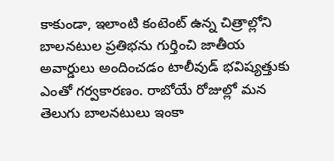కాకుండా, ఇలాంటి కంటెంట్ ఉన్న చిత్రాల్లోని బాలనటుల ప్రతిభను గుర్తించి జాతీయ అవార్డులు అందించడం టాలీవుడ్ భవిష్యత్తుకు ఎంతో గర్వకారణం. రాబోయే రోజుల్లో మన తెలుగు బాలనటులు ఇంకా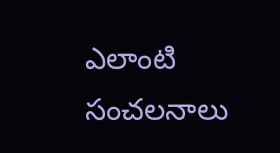ఎలాంటి సంచలనాలు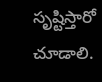సృష్టిస్తారో చూడాలి.